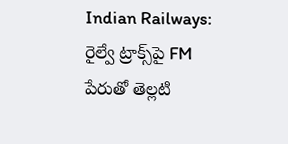Indian Railways: రైల్వే ట్రాక్స్‌పై FM పేరుతో తెల్లటి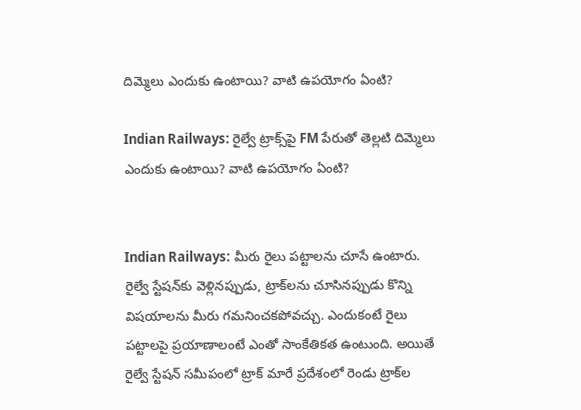దిమ్మెలు ఎందుకు ఉంటాయి? వాటి ఉపయోగం ఏంటి?

Indian Railways: రైల్వే ట్రాక్స్‌పై FM పేరుతో తెల్లటి దిమ్మెలు ఎందుకు ఉంటాయి? వాటి ఉపయోగం ఏంటి?


Indian Railways: మీరు రైలు పట్టాలను చూసే ఉంటారు. రైల్వే స్టేషన్‌కు వెళ్లినప్పుడు, ట్రాక్‌లను చూసినప్పుడు కొన్ని విషయాలను మీరు గమనించకపోవచ్చు. ఎందుకంటే రైలు పట్టాలపై ప్రయాణాలంటే ఎంతో సాంకేతికత ఉంటుంది. అయితే రైల్వే స్టేషన్‌ సమీపంలో ట్రాక్‌ మారే ప్రదేశంలో రెండు ట్రాక్‌ల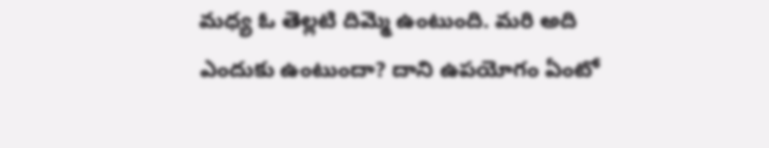మధ్య ఓ తెల్లటి దిమ్మె ఉంటుంది. మరి అది ఎందుకు ఉంటుందా? దాని ఉపయోగం ఏంటో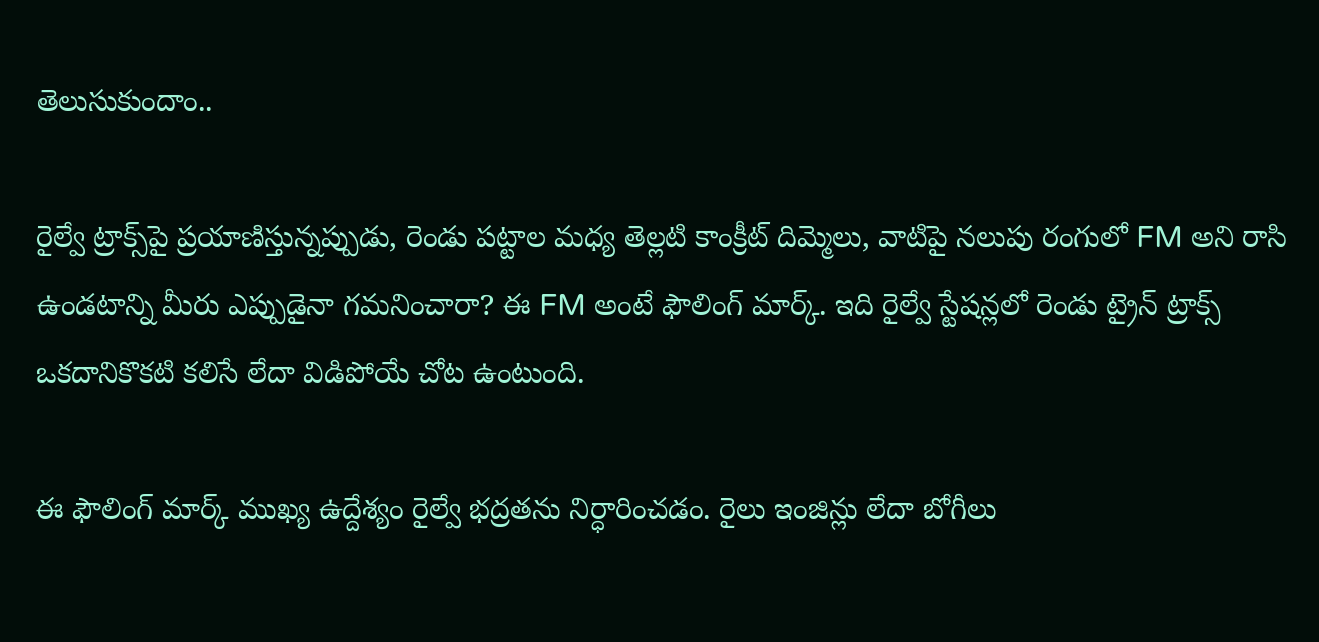తెలుసుకుందాం..

రైల్వే ట్రాక్స్‌పై ప్రయాణిస్తున్నప్పుడు, రెండు పట్టాల మధ్య తెల్లటి కాంక్రీట్ దిమ్మెలు, వాటిపై నలుపు రంగులో FM అని రాసి ఉండటాన్ని మీరు ఎప్పుడైనా గమనించారా? ఈ FM అంటే ఫౌలింగ్ మార్క్. ఇది రైల్వే స్టేషన్లలో రెండు ట్రైన్ ట్రాక్స్ ఒకదానికొకటి కలిసే లేదా విడిపోయే చోట ఉంటుంది.

ఈ ఫౌలింగ్ మార్క్ ముఖ్య ఉద్దేశ్యం రైల్వే భద్రతను నిర్ధారించడం. రైలు ఇంజిన్లు లేదా బోగీలు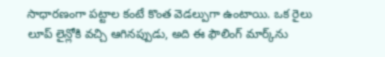సాధారణంగా పట్టాల కంటే కొంత వెడల్పుగా ఉంటాయి. ఒక రైలు లూప్ లైన్లోకి వచ్చి ఆగినప్పుడు, అది ఈ ఫౌలింగ్ మార్క్‌ను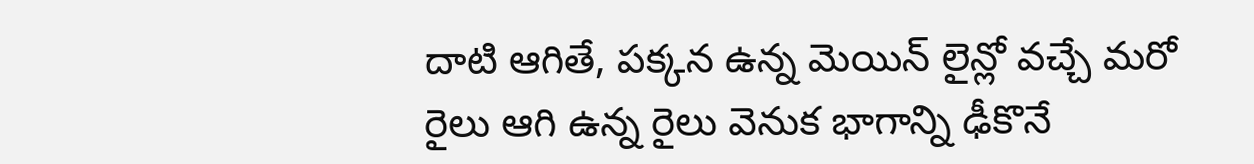దాటి ఆగితే, పక్కన ఉన్న మెయిన్ లైన్లో వచ్చే మరో రైలు ఆగి ఉన్న రైలు వెనుక భాగాన్ని ఢీకొనే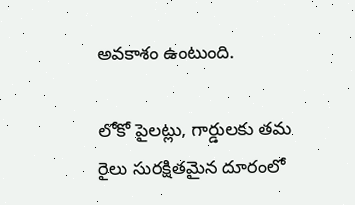అవకాశం ఉంటుంది.

లోకో పైలట్లు, గార్డులకు తమ రైలు సురక్షితమైన దూరంలో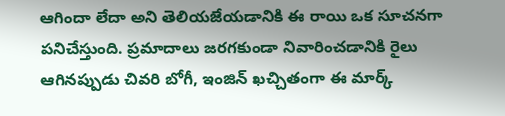ఆగిందా లేదా అని తెలియజేయడానికి ఈ రాయి ఒక సూచనగా పనిచేస్తుంది. ప్రమాదాలు జరగకుండా నివారించడానికి రైలు ఆగినప్పుడు చివరి బోగీ, ఇంజిన్ ఖచ్చితంగా ఈ మార్క్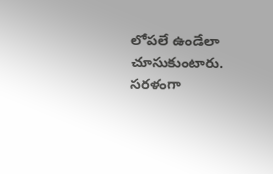లోపలే ఉండేలా చూసుకుంటారు. సరళంగా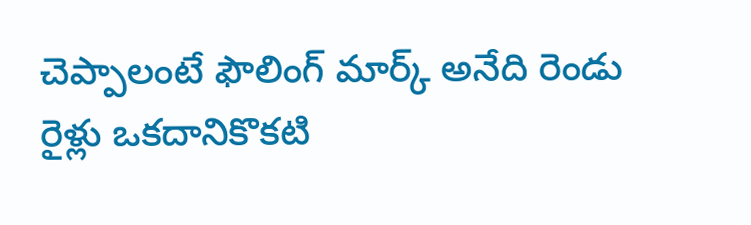చెప్పాలంటే ఫౌలింగ్ మార్క్ అనేది రెండు రైళ్లు ఒకదానికొకటి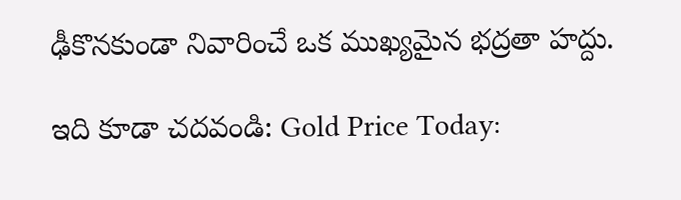ఢీకొనకుండా నివారించే ఒక ముఖ్యమైన భద్రతా హద్దు.

ఇది కూడా చదవండి: Gold Price Today: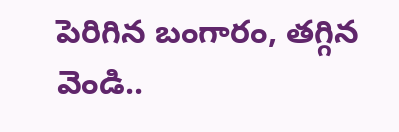పెరిగిన బంగారం, తగ్గిన వెండి..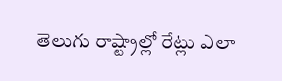తెలుగు రాష్ట్రాల్లో రేట్లు ఎలా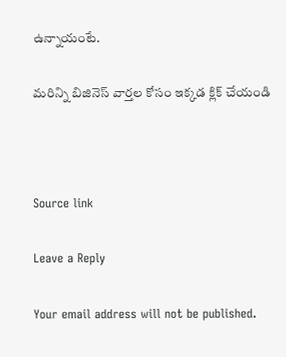ఉన్నాయంటే.

మరిన్ని బిజినెస్ వార్తల కోసం ఇక్కడ క్లిక్ చేయండి



Source link

Leave a Reply

Your email address will not be published.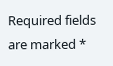Required fields are marked *